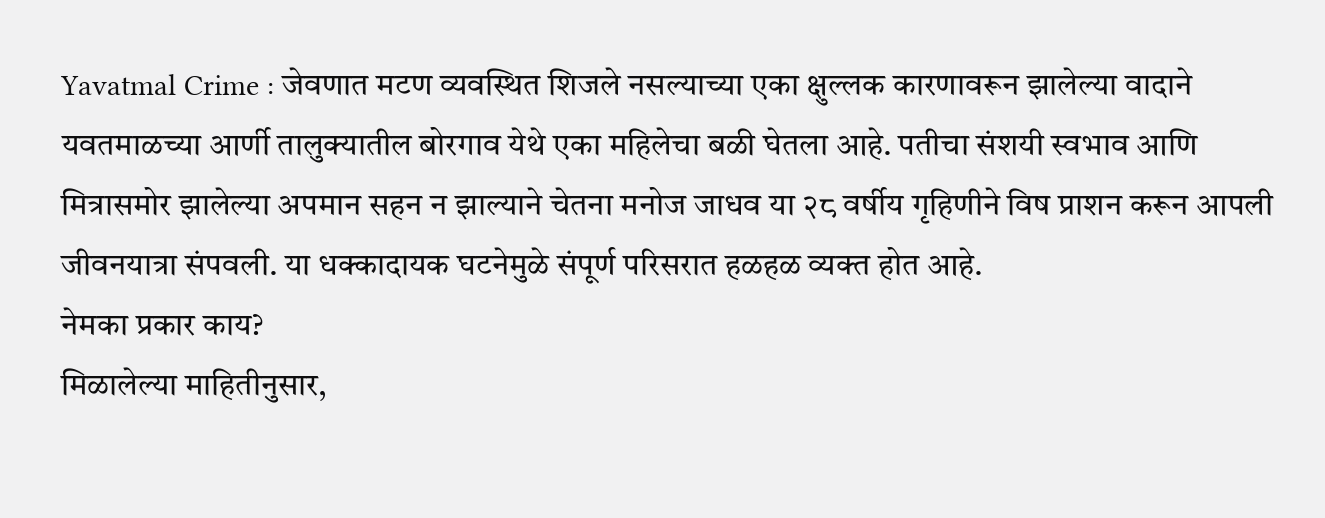Yavatmal Crime : जेवणात मटण व्यवस्थित शिजले नसल्याच्या एका क्षुल्लक कारणावरून झालेल्या वादाने यवतमाळच्या आर्णी तालुक्यातील बोरगाव येथे एका महिलेचा बळी घेतला आहे. पतीचा संशयी स्वभाव आणि मित्रासमोर झालेल्या अपमान सहन न झाल्याने चेतना मनोज जाधव या २८ वर्षीय गृहिणीने विष प्राशन करून आपली जीवनयात्रा संपवली. या धक्कादायक घटनेमुळे संपूर्ण परिसरात हळहळ व्यक्त होत आहे.
नेमका प्रकार काय?
मिळालेल्या माहितीनुसार,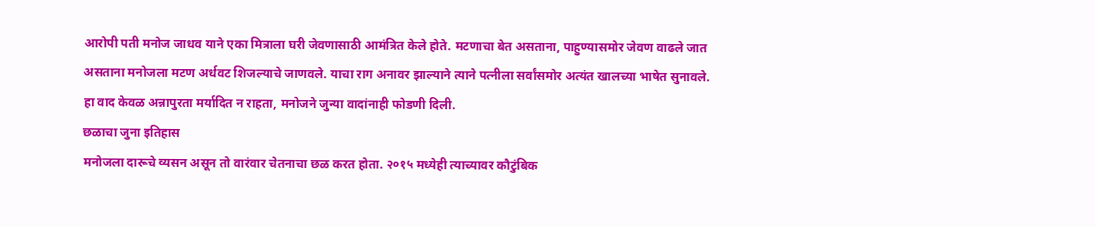आरोपी पती मनोज जाधव याने एका मित्राला घरी जेवणासाठी आमंत्रित केले होते. मटणाचा बेत असताना, पाहुण्यासमोर जेवण वाढले जात असताना मनोजला मटण अर्धवट शिजल्याचे जाणवले. याचा राग अनावर झाल्याने त्याने पत्नीला सर्वांसमोर अत्यंत खालच्या भाषेत सुनावले. हा वाद केवळ अन्नापुरता मर्यादित न राहता, मनोजने जुन्या वादांनाही फोडणी दिली.
छळाचा जुना इतिहास
मनोजला दारूचे व्यसन असून तो वारंवार चेतनाचा छळ करत होता. २०१५ मध्येही त्याच्यावर कौटुंबिक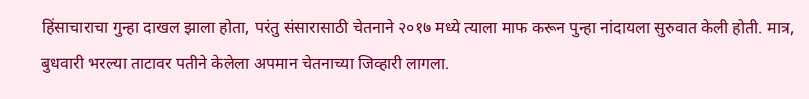हिंसाचाराचा गुन्हा दाखल झाला होता, परंतु संसारासाठी चेतनाने २०१७ मध्ये त्याला माफ करून पुन्हा नांदायला सुरुवात केली होती. मात्र, बुधवारी भरल्या ताटावर पतीने केलेला अपमान चेतनाच्या जिव्हारी लागला.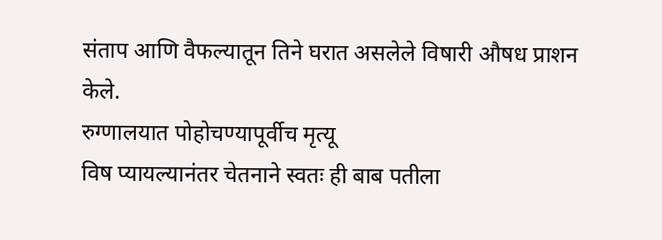संताप आणि वैफल्यातून तिने घरात असलेले विषारी औषध प्राशन केले.
रुग्णालयात पोहोचण्यापूर्वीच मृत्यू
विष प्यायल्यानंतर चेतनाने स्वतः ही बाब पतीला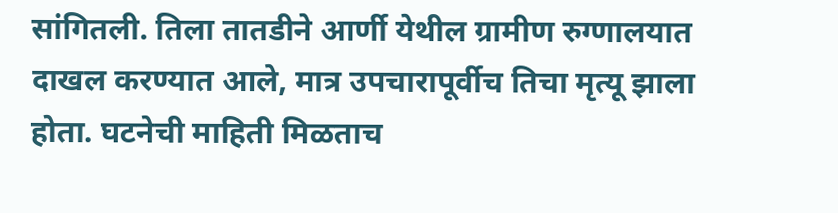सांगितली. तिला तातडीने आर्णी येथील ग्रामीण रुग्णालयात दाखल करण्यात आले, मात्र उपचारापूर्वीच तिचा मृत्यू झाला होता. घटनेची माहिती मिळताच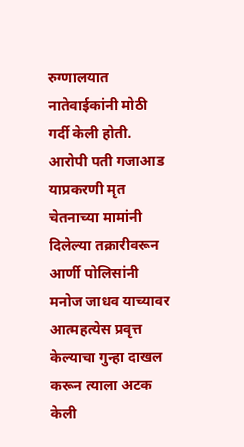रुग्णालयात नातेवाईकांनी मोठी गर्दी केली होती.
आरोपी पती गजाआड
याप्रकरणी मृत चेतनाच्या मामांनी दिलेल्या तक्रारीवरून आर्णी पोलिसांनी मनोज जाधव याच्यावर आत्महत्येस प्रवृत्त केल्याचा गुन्हा दाखल करून त्याला अटक केली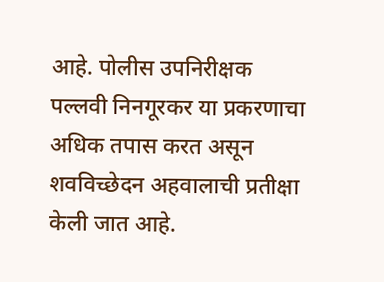आहे. पोलीस उपनिरीक्षक पल्लवी निनगूरकर या प्रकरणाचा अधिक तपास करत असून शवविच्छेदन अहवालाची प्रतीक्षा केली जात आहे.